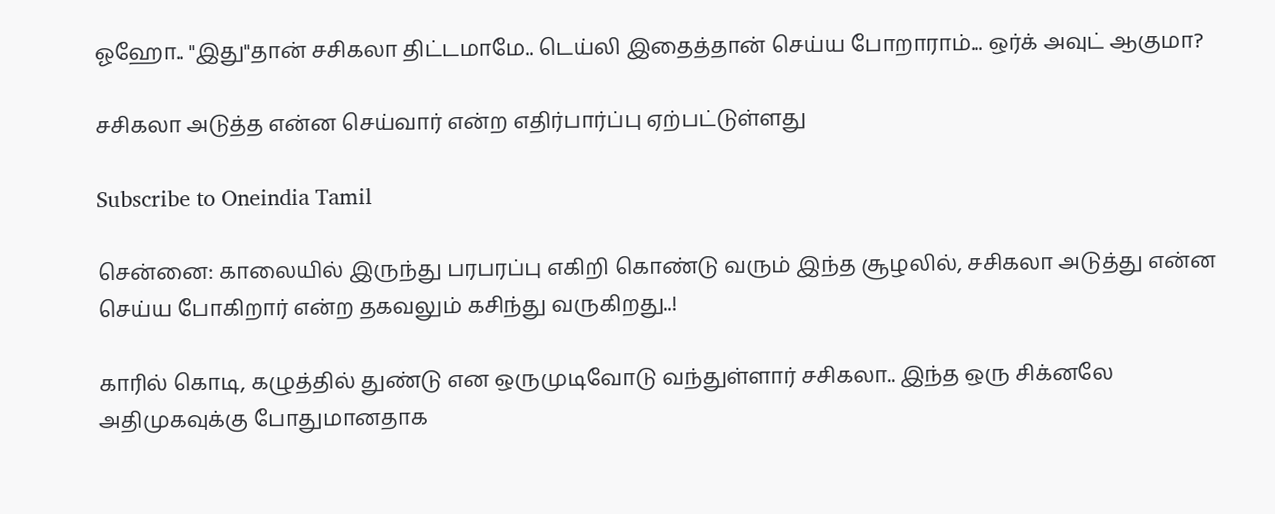ஓஹோ.. "இது"தான் சசிகலா திட்டமாமே.. டெய்லி இதைத்தான் செய்ய போறாராம்... ஒர்க் அவுட் ஆகுமா?

சசிகலா அடுத்த என்ன செய்வார் என்ற எதிர்பார்ப்பு ஏற்பட்டுள்ளது

Subscribe to Oneindia Tamil

சென்னை: காலையில் இருந்து பரபரப்பு எகிறி கொண்டு வரும் இந்த சூழலில், சசிகலா அடுத்து என்ன செய்ய போகிறார் என்ற தகவலும் கசிந்து வருகிறது..!

காரில் கொடி, கழுத்தில் துண்டு என ஒருமுடிவோடு வந்துள்ளார் சசிகலா.. இந்த ஒரு சிக்னலே அதிமுகவுக்கு போதுமானதாக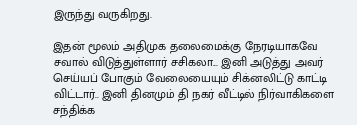இருந்து வருகிறது.

இதன் மூலம் அதிமுக தலைமைக்கு நேரடியாகவே சவால் விடுத்துள்ளார் சசிகலா... இனி அடுத்து அவர் செய்யப் போகும் வேலையையும் சிக்னலிட்டு காட்டி விட்டார்.. இனி தினமும் தி நகர் வீட்டில் நிர்வாகிகளை சந்திக்க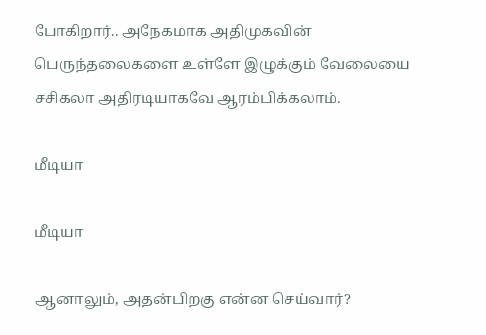போகிறார்.. அநேகமாக அதிமுகவின் பெருந்தலைகளை உள்ளே இழுக்கும் வேலையை சசிகலா அதிரடியாகவே ஆரம்பிக்கலாம்.

மீடியா

மீடியா

ஆனாலும், அதன்பிறகு என்ன செய்வார்?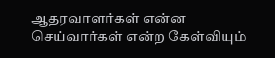ஆதரவாளர்கள் என்ன செய்வார்கள் என்ற கேள்வியும்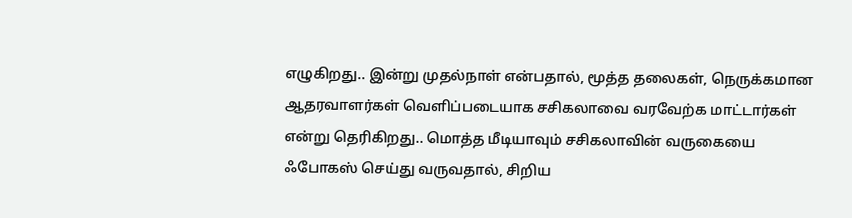எழுகிறது.. இன்று முதல்நாள் என்பதால், மூத்த தலைகள், நெருக்கமான ஆதரவாளர்கள் வெளிப்படையாக சசிகலாவை வரவேற்க மாட்டார்கள் என்று தெரிகிறது.. மொத்த மீடியாவும் சசிகலாவின் வருகையை ஃபோகஸ் செய்து வருவதால், சிறிய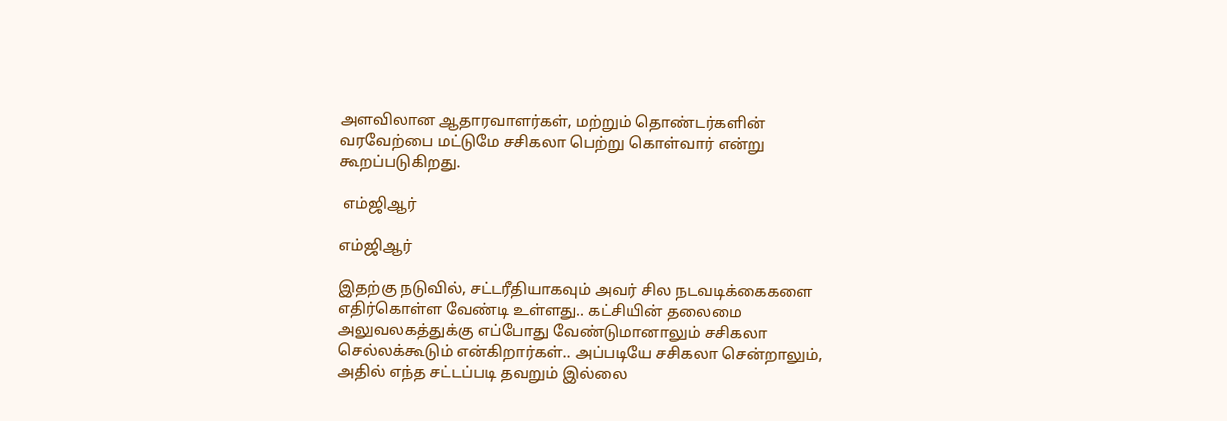அளவிலான ஆதாரவாளர்கள், மற்றும் தொண்டர்களின் வரவேற்பை மட்டுமே சசிகலா பெற்று கொள்வார் என்று கூறப்படுகிறது.

 எம்ஜிஆர்

எம்ஜிஆர்

இதற்கு நடுவில், சட்டரீதியாகவும் அவர் சில நடவடிக்கைகளை எதிர்கொள்ள வேண்டி உள்ளது.. கட்சியின் தலைமை அலுவலகத்துக்கு எப்போது வேண்டுமானாலும் சசிகலா செல்லக்கூடும் என்கிறார்கள்.. அப்படியே சசிகலா சென்றாலும், அதில் எந்த சட்டப்படி தவறும் இல்லை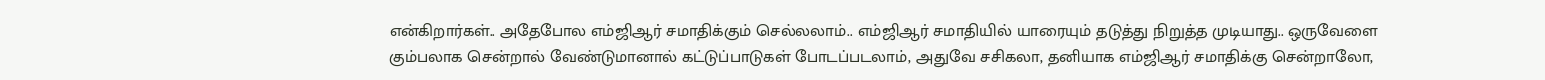என்கிறார்கள்.. அதேபோல எம்ஜிஆர் சமாதிக்கும் செல்லலாம்.. எம்ஜிஆர் சமாதியில் யாரையும் தடுத்து நிறுத்த முடியாது.. ஒருவேளை கும்பலாக சென்றால் வேண்டுமானால் கட்டுப்பாடுகள் போடப்படலாம், அதுவே சசிகலா, தனியாக எம்ஜிஆர் சமாதிக்கு சென்றாலோ,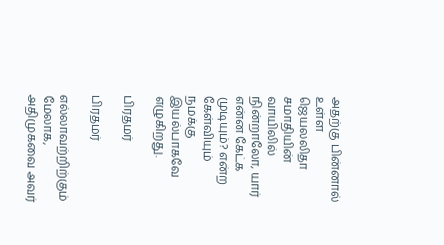அதற்கு பின்னால் உள்ள ஜெயலலிதா சமாதியின் வாயிலில் நின்றாலோ, யார் என்ன கேட்க முடியும்? என்ற கேள்வியும் நமக்கு இயல்பாகவே எழுகிறது.

பிரதமர்

பிரதமர்

எல்லாவற்றிற்கும் மேலாக, அதிமுகவை அவர்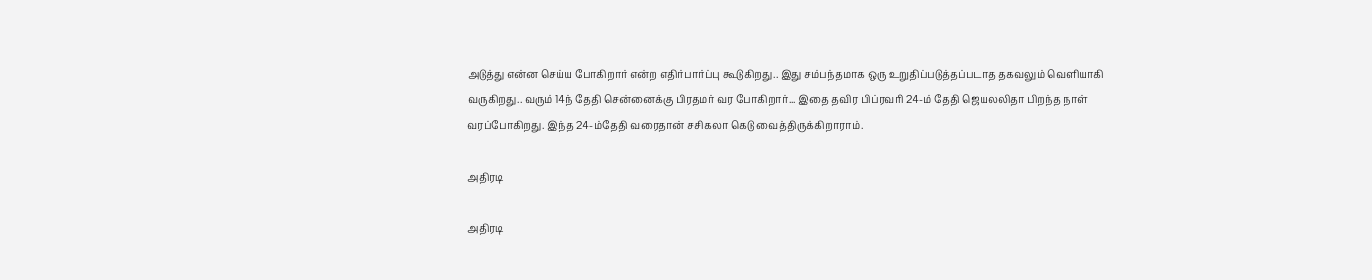அடுத்து என்ன செய்ய போகிறார் என்ற எதிர்பார்ப்பு கூடுகிறது.. இது சம்பந்தமாக ஒரு உறுதிப்படுத்தப்படாத தகவலும் வெளியாகி வருகிறது.. வரும் 14ந் தேதி சென்னைக்கு பிரதமர் வர போகிறார்... இதை தவிர பிப்ரவரி 24-ம் தேதி ஜெயலலிதா பிறந்த நாள் வரப்போகிறது. இந்த 24-ம்தேதி வரைதான் சசிகலா கெடு வைத்திருக்கிறாராம்.

அதிரடி

அதிரடி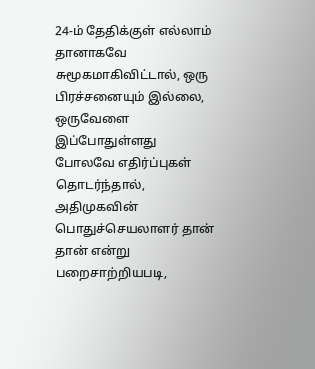24-ம் தேதிக்குள் எல்லாம் தானாகவே சுமூகமாகிவிட்டால், ஒரு பிரச்சனையும் இல்லை, ஒருவேளை இப்போதுள்ளது போலவே எதிர்ப்புகள் தொடர்ந்தால், அதிமுகவின் பொதுச்செயலாளர் தான் தான் என்று பறைசாற்றியபடி,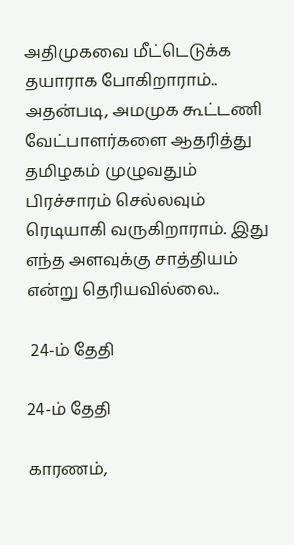அதிமுகவை மீட்டெடுக்க தயாராக போகிறாராம்.. அதன்படி, அமமுக கூட்டணி வேட்பாளர்களை ஆதரித்து தமிழகம் முழுவதும் பிரச்சாரம் செல்லவும் ரெடியாகி வருகிறாராம். இது எந்த அளவுக்கு சாத்தியம் என்று தெரியவில்லை..

 24-ம் தேதி

24-ம் தேதி

காரணம்,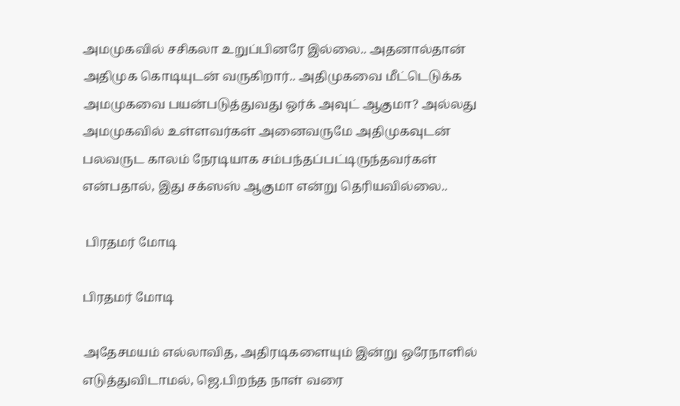அமமுகவில் சசிகலா உறுப்பினரே இல்லை.. அதனால்தான் அதிமுக கொடியுடன் வருகிறார்.. அதிமுகவை மீட்டெடுக்க அமமுகவை பயன்படுத்துவது ஒர்க் அவுட் ஆகுமா? அல்லது அமமுகவில் உள்ளவர்கள் அனைவருமே அதிமுகவுடன் பலவருட காலம் நேரடியாக சம்பந்தப்பட்டிருந்தவர்கள் என்பதால், இது சக்ஸஸ் ஆகுமா என்று தெரியவில்லை..

 பிரதமர் மோடி

பிரதமர் மோடி

அதேசமயம் எல்லாவித, அதிரடிகளையும் இன்று ஒரேநாளில் எடுத்துவிடாமல், ஜெ.பிறந்த நாள் வரை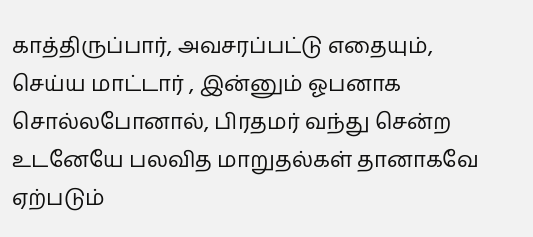காத்திருப்பார், அவசரப்பட்டு எதையும், செய்ய மாட்டார் , இன்னும் ஓபனாக சொல்லபோனால், பிரதமர் வந்து சென்ற உடனேயே பலவித மாறுதல்கள் தானாகவே ஏற்படும்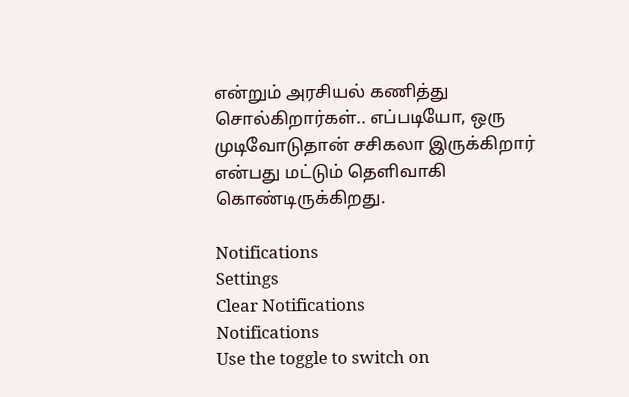என்றும் அரசியல் கணித்து சொல்கிறார்கள்.. எப்படியோ, ஒரு முடிவோடுதான் சசிகலா இருக்கிறார் என்பது மட்டும் தெளிவாகி கொண்டிருக்கிறது.

Notifications
Settings
Clear Notifications
Notifications
Use the toggle to switch on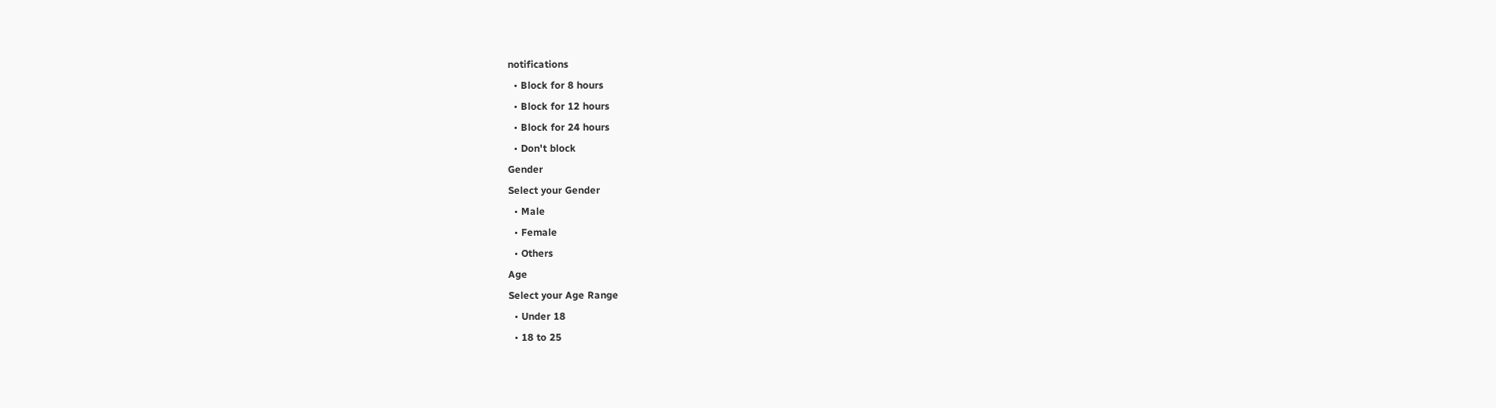notifications
  • Block for 8 hours
  • Block for 12 hours
  • Block for 24 hours
  • Don't block
Gender
Select your Gender
  • Male
  • Female
  • Others
Age
Select your Age Range
  • Under 18
  • 18 to 25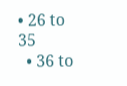• 26 to 35
  • 36 to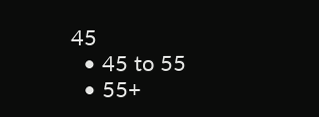45
  • 45 to 55
  • 55+